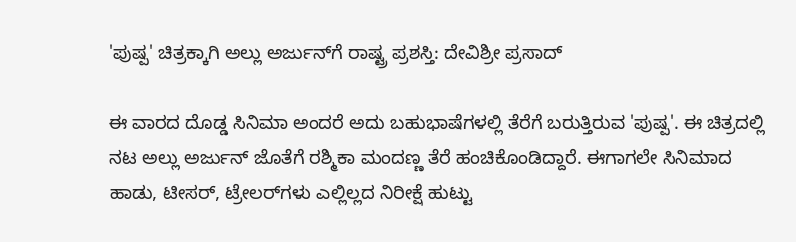'ಪುಷ್ಪ' ಚಿತ್ರಕ್ಕಾಗಿ ಅಲ್ಲು ಅರ್ಜುನ್‌ಗೆ ರಾಷ್ಟ್ರ ಪ್ರಶಸ್ತಿ: ದೇವಿಶ್ರೀ ಪ್ರಸಾದ್

ಈ ವಾರದ ದೊಡ್ಡ ಸಿನಿಮಾ ಅಂದರೆ ಅದು ಬಹುಭಾಷೆಗಳಲ್ಲಿ ತೆರೆಗೆ ಬರುತ್ತಿರುವ 'ಪುಷ್ಪ'. ಈ ಚಿತ್ರದಲ್ಲಿ ನಟ ಅಲ್ಲು ಅರ್ಜುನ್ ಜೊತೆಗೆ ರಶ್ಮಿಕಾ ಮಂದಣ್ಣ ತೆರೆ ಹಂಚಿಕೊಂಡಿದ್ದಾರೆ. ಈಗಾಗಲೇ ಸಿನಿಮಾದ ಹಾಡು, ಟೀಸರ್, ಟ್ರೇಲರ್‌ಗಳು ಎಲ್ಲಿಲ್ಲದ ನಿರೀಕ್ಷೆ ಹುಟ್ಟು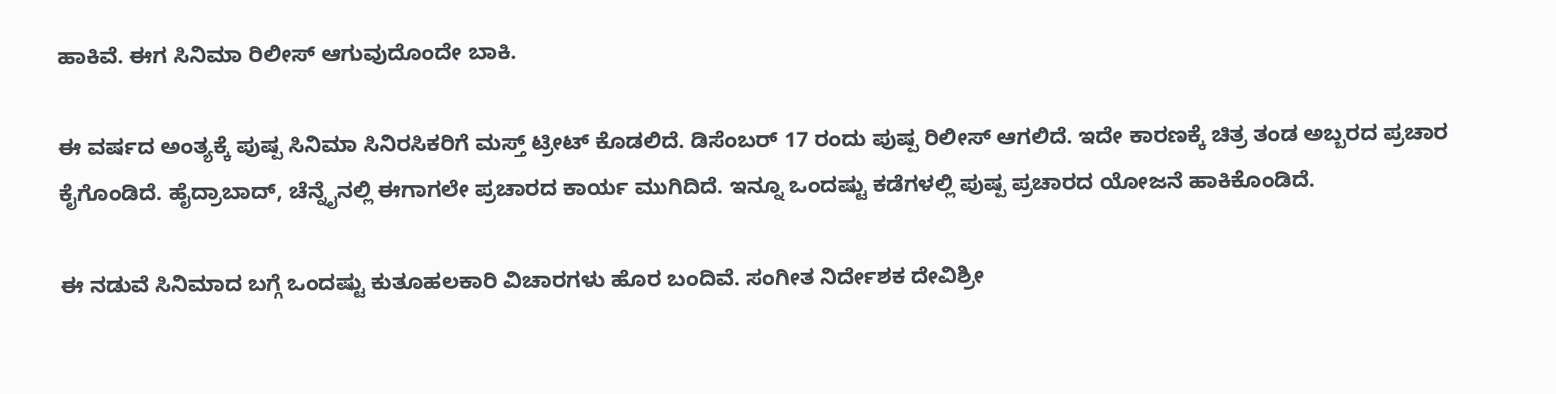ಹಾಕಿವೆ. ಈಗ ಸಿನಿಮಾ ರಿಲೀಸ್‌ ಆಗುವುದೊಂದೇ ಬಾಕಿ.

ಈ ವರ್ಷದ ಅಂತ್ಯಕ್ಕೆ ಪುಷ್ಪ ಸಿನಿಮಾ ಸಿನಿರಸಿಕರಿಗೆ ಮಸ್ತ್‌ ಟ್ರೀಟ್‌ ಕೊಡಲಿದೆ. ಡಿಸೆಂಬರ್ 17 ರಂದು ಪುಷ್ಪ ರಿಲೀಸ್‌ ಆಗಲಿದೆ. ಇದೇ ಕಾರಣಕ್ಕೆ ಚಿತ್ರ ತಂಡ ಅಬ್ಬರದ ಪ್ರಚಾರ ಕೈಗೊಂಡಿದೆ. ಹೈದ್ರಾಬಾದ್, ಚೆನ್ನೈನಲ್ಲಿ ಈಗಾಗಲೇ ಪ್ರಚಾರದ ಕಾರ್ಯ ಮುಗಿದಿದೆ. ಇನ್ನೂ ಒಂದಷ್ಟು ಕಡೆಗಳಲ್ಲಿ ಪುಷ್ಪ ಪ್ರಚಾರದ ಯೋಜನೆ ಹಾಕಿಕೊಂಡಿದೆ.

ಈ ನಡುವೆ ಸಿನಿಮಾದ ಬಗ್ಗೆ ಒಂದಷ್ಟು ಕುತೂಹಲಕಾರಿ ವಿಚಾರಗಳು ಹೊರ ಬಂದಿವೆ. ಸಂಗೀತ ನಿರ್ದೇಶಕ ದೇವಿಶ್ರೀ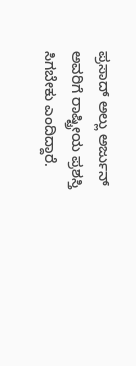ಪ್ರಸಾದ್‌ ಅಲ್ಲು ಅರ್ಜುನ್‌ ಅವರಿಗೆ ರಾಷ್ಟ್ರೀಯ ಪ್ರಶಸ್ತಿ ಸಿಗಬೇಕು ಎಂದಿದ್ದಾರೆ.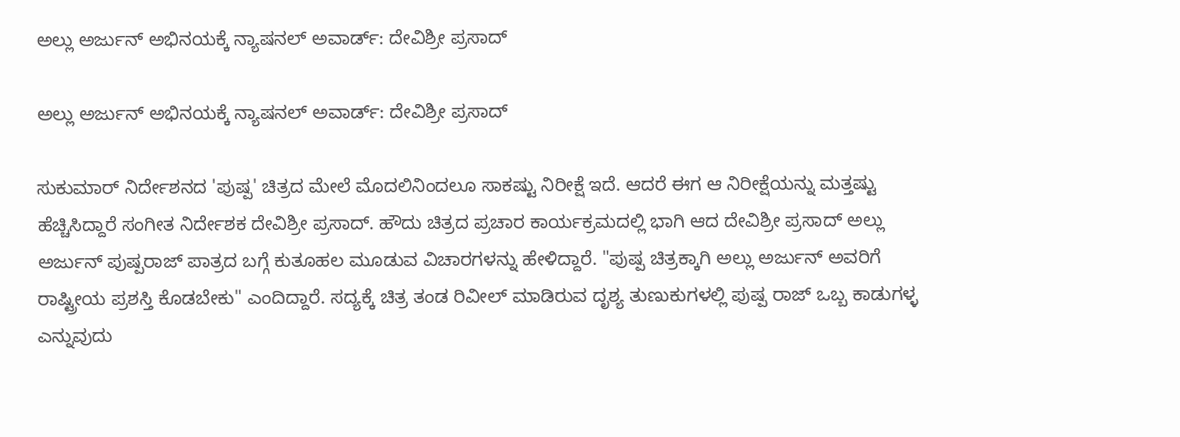ಅಲ್ಲು ಅರ್ಜುನ್‌ ಅಭಿನಯಕ್ಕೆ ನ್ಯಾಷನಲ್‌ ಅವಾರ್ಡ್: ದೇವಿಶ್ರೀ ಪ್ರಸಾದ್

ಅಲ್ಲು ಅರ್ಜುನ್‌ ಅಭಿನಯಕ್ಕೆ ನ್ಯಾಷನಲ್‌ ಅವಾರ್ಡ್: ದೇವಿಶ್ರೀ ಪ್ರಸಾದ್

ಸುಕುಮಾರ್‌ ನಿರ್ದೇಶನದ 'ಪುಷ್ಪ' ಚಿತ್ರದ ಮೇಲೆ ಮೊದಲಿನಿಂದಲೂ ಸಾಕಷ್ಟು ನಿರೀಕ್ಷೆ ಇದೆ. ಆದರೆ ಈಗ ಆ ನಿರೀಕ್ಷೆಯನ್ನು ಮತ್ತಷ್ಟು ಹೆಚ್ಚಿಸಿದ್ದಾರೆ ಸಂಗೀತ ನಿರ್ದೇಶಕ ದೇವಿಶ್ರೀ ಪ್ರಸಾದ್. ಹೌದು ಚಿತ್ರದ ಪ್ರಚಾರ ಕಾರ್ಯಕ್ರಮದಲ್ಲಿ ಭಾಗಿ ಆದ ದೇವಿಶ್ರೀ ಪ್ರಸಾದ್ ಅಲ್ಲು ಅರ್ಜುನ್ ಪುಷ್ಪರಾಜ್‌ ಪಾತ್ರದ ಬಗ್ಗೆ ಕುತೂಹಲ ಮೂಡುವ ವಿಚಾರಗಳನ್ನು ಹೇಳಿದ್ದಾರೆ. "ಪುಷ್ಪ ಚಿತ್ರಕ್ಕಾಗಿ ಅಲ್ಲು ಅರ್ಜುನ್ ಅವರಿಗೆ ರಾಷ್ಟ್ರೀಯ ಪ್ರಶಸ್ತಿ ಕೊಡಬೇಕು" ಎಂದಿದ್ದಾರೆ. ಸದ್ಯಕ್ಕೆ ಚಿತ್ರ ತಂಡ ರಿವೀಲ್ ಮಾಡಿರುವ ದೃಶ್ಯ ತುಣುಕುಗಳಲ್ಲಿ ಪುಷ್ಪ ರಾಜ್‌ ಒಬ್ಬ ಕಾಡುಗಳ್ಳ ಎನ್ನುವುದು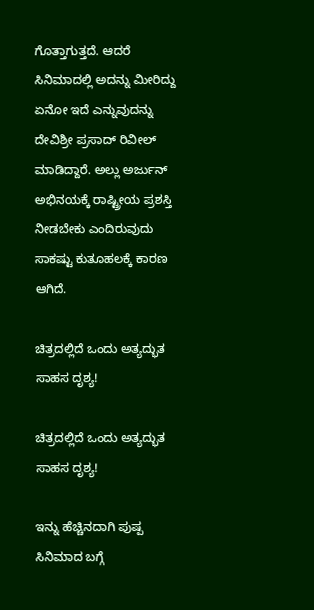ಗೊತ್ತಾಗುತ್ತದೆ. ಆದರೆ ಸಿನಿಮಾದಲ್ಲಿ ಅದನ್ನು ಮೀರಿದ್ದು ಏನೋ ಇದೆ ಎನ್ನುವುದನ್ನು ದೇವಿಶ್ರೀ ಪ್ರಸಾದ್‌ ರಿವೀಲ್‌ ಮಾಡಿದ್ದಾರೆ. ಅಲ್ಲು ಅರ್ಜುನ್‌ ಅಭಿನಯಕ್ಕೆ ರಾಷ್ಟ್ರೀಯ ಪ್ರಶಸ್ತಿ ನೀಡಬೇಕು ಎಂದಿರುವುದು ಸಾಕಷ್ಟು ಕುತೂಹಲಕ್ಕೆ ಕಾರಣ ಆಗಿದೆ.

ಚಿತ್ರದಲ್ಲಿದೆ ಒಂದು ಅತ್ಯದ್ಭುತ ಸಾಹಸ ದೃಶ್ಯ!

ಚಿತ್ರದಲ್ಲಿದೆ ಒಂದು ಅತ್ಯದ್ಭುತ ಸಾಹಸ ದೃಶ್ಯ!

ಇನ್ನು ಹೆಚ್ಚಿನದಾಗಿ ಪುಷ್ಪ ಸಿನಿಮಾದ ಬಗ್ಗೆ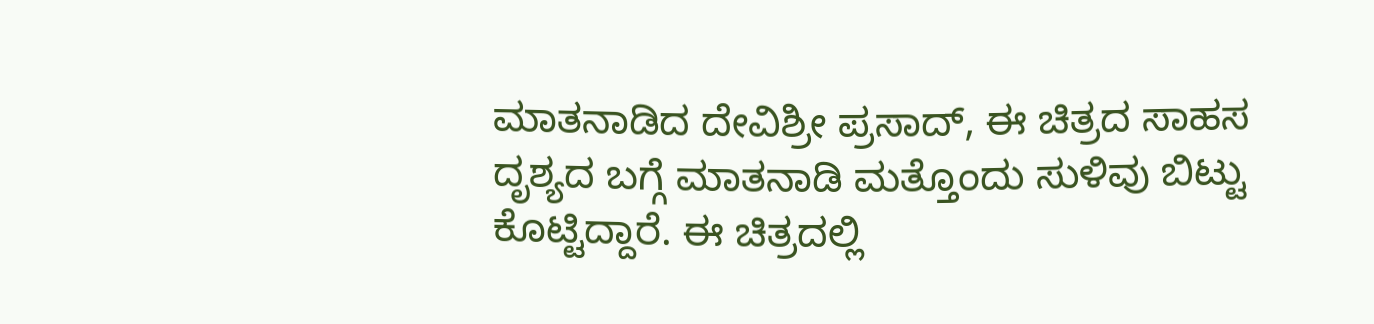ಮಾತನಾಡಿದ ದೇವಿಶ್ರೀ ಪ್ರಸಾದ್, ಈ ಚಿತ್ರದ ಸಾಹಸ ದೃಶ್ಯದ ಬಗ್ಗೆ ಮಾತನಾಡಿ ಮತ್ತೊಂದು ಸುಳಿವು ಬಿಟ್ಟು ಕೊಟ್ಟಿದ್ದಾರೆ. ಈ ಚಿತ್ರದಲ್ಲಿ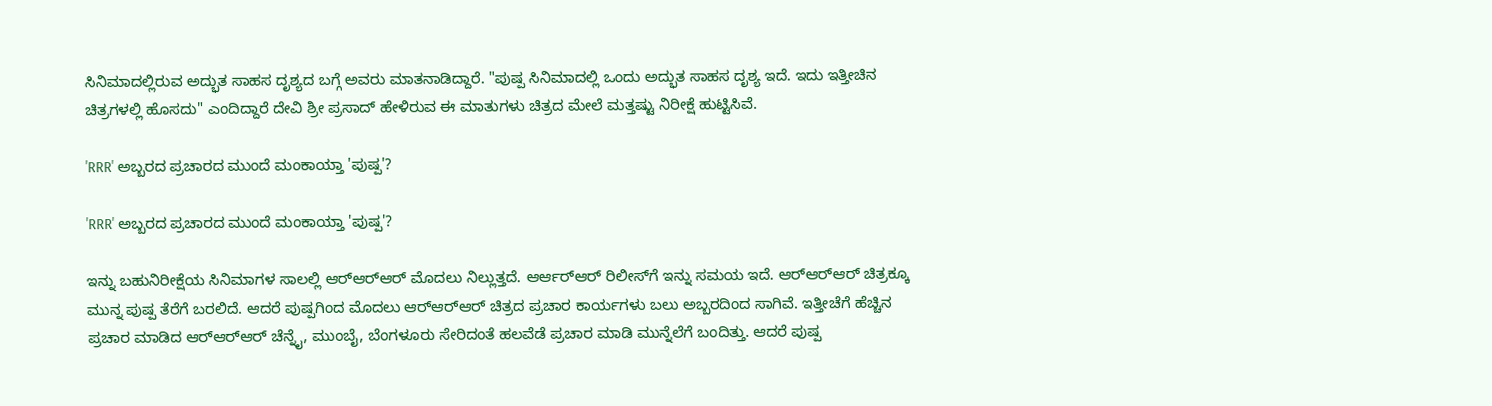ಸಿನಿಮಾದಲ್ಲಿರುವ ಅದ್ಭುತ ಸಾಹಸ ದೃಶ್ಯದ ಬಗ್ಗೆ ಅವರು ಮಾತನಾಡಿದ್ದಾರೆ. "ಪುಷ್ಪ ಸಿನಿಮಾದಲ್ಲಿ ಒಂದು ಅದ್ಭುತ ಸಾಹಸ ದೃಶ್ಯ ಇದೆ. ಇದು ಇತ್ತೀಚಿನ ಚಿತ್ರಗಳಲ್ಲಿ ಹೊಸದು" ಎಂದಿದ್ದಾರೆ ದೇವಿ ಶ್ರೀ ಪ್ರಸಾದ್ ಹೇಳಿರುವ ಈ ಮಾತುಗಳು ಚಿತ್ರದ ಮೇಲೆ ಮತ್ತಷ್ಟು ನಿರೀಕ್ಷೆ ಹುಟ್ಟಿಸಿವೆ.

'RRR' ಅಬ್ಬರದ ಪ್ರಚಾರದ ಮುಂದೆ ಮಂಕಾಯ್ತಾ 'ಪುಷ್ಪ'?

'RRR' ಅಬ್ಬರದ ಪ್ರಚಾರದ ಮುಂದೆ ಮಂಕಾಯ್ತಾ 'ಪುಷ್ಪ'?

ಇನ್ನು ಬಹುನಿರೀಕ್ಷೆಯ ಸಿನಿಮಾಗಳ ಸಾಲಲ್ಲಿ ಆರ್‌ಆರ್‌ಆರ್‌ ಮೊದಲು ನಿಲ್ಲುತ್ತದೆ. ಆರ್ಆರ್‌ಆರ್‌ ರಿಲೀಸ್‌ಗೆ ಇನ್ನು ಸಮಯ ಇದೆ. ಆರ್‌ಆರ್‌ಆರ್‌ ಚಿತ್ರಕ್ಕೂ ಮುನ್ನ ಪುಷ್ಪ ತೆರೆಗೆ ಬರಲಿದೆ. ಆದರೆ ಪುಷ್ಪಗಿಂದ ಮೊದಲು ಆರ್‌ಆರ್‌ಆರ್‌ ಚಿತ್ರದ ಪ್ರಚಾರ ಕಾರ್ಯಗಳು ಬಲು ಅಬ್ಬರದಿಂದ ಸಾಗಿವೆ. ಇತ್ತೀಚೆಗೆ ಹೆಚ್ಚಿನ ಪ್ರಚಾರ ಮಾಡಿದ ಆರ್‌ಆರ್‌ಆರ್‌ ಚೆನ್ನೈ, ಮುಂಬೈ, ಬೆಂಗಳೂರು ಸೇರಿದಂತೆ ಹಲವೆಡೆ ಪ್ರಚಾರ ಮಾಡಿ ಮುನ್ನೆಲೆಗೆ ಬಂದಿತ್ತು. ಆದರೆ ಪುಷ್ಪ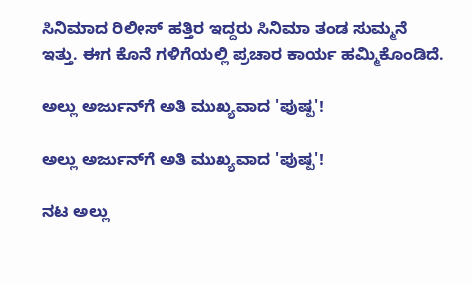ಸಿನಿಮಾದ ರಿಲೀಸ್ ಹತ್ತಿರ ಇದ್ದರು ಸಿನಿಮಾ ತಂಡ ಸುಮ್ಮನೆ ಇತ್ತು. ಈಗ ಕೊನೆ ಗಳಿಗೆಯಲ್ಲಿ ಪ್ರಚಾರ ಕಾರ್ಯ ಹಮ್ಮಿಕೊಂಡಿದೆ.

ಅಲ್ಲು ಅರ್ಜುನ್‌ಗೆ ಅತಿ ಮುಖ್ಯವಾದ 'ಪುಷ್ಪ'!

ಅಲ್ಲು ಅರ್ಜುನ್‌ಗೆ ಅತಿ ಮುಖ್ಯವಾದ 'ಪುಷ್ಪ'!

ನಟ ಅಲ್ಲು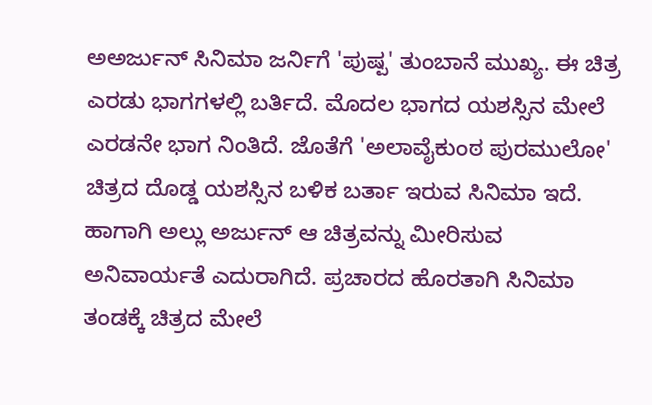ಅಅರ್ಜುನ್‌ ಸಿನಿಮಾ ಜರ್ನಿಗೆ 'ಪುಷ್ಪ' ತುಂಬಾನೆ ಮುಖ್ಯ. ಈ ಚಿತ್ರ ಎರಡು ಭಾಗಗಳಲ್ಲಿ ಬರ್ತಿದೆ. ಮೊದಲ ಭಾಗದ ಯಶಸ್ಸಿನ ಮೇಲೆ ಎರಡನೇ ಭಾಗ ನಿಂತಿದೆ. ಜೊತೆಗೆ 'ಅಲಾವೈಕುಂಠ ಪುರಮುಲೋ' ಚಿತ್ರದ ದೊಡ್ಡ ಯಶಸ್ಸಿನ ಬಳಿಕ ಬರ್ತಾ ಇರುವ ಸಿನಿಮಾ ಇದೆ. ಹಾಗಾಗಿ ಅಲ್ಲು ಅರ್ಜುನ್ ಆ ಚಿತ್ರವನ್ನು ಮೀರಿಸುವ ಅನಿವಾರ್ಯತೆ ಎದುರಾಗಿದೆ. ಪ್ರಚಾರದ ಹೊರತಾಗಿ ಸಿನಿಮಾ ತಂಡಕ್ಕೆ ಚಿತ್ರದ ಮೇಲೆ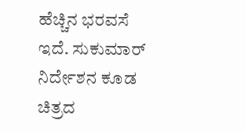ಹೆಚ್ಚಿನ ಭರವಸೆ ಇದೆ. ಸುಕುಮಾರ್‌ ನಿರ್ದೇಶನ ಕೂಡ ಚಿತ್ರದ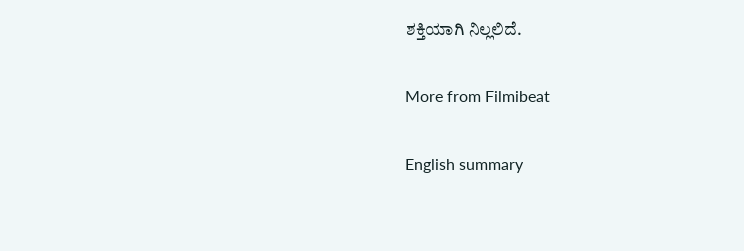ಶಕ್ತಿಯಾಗಿ ನಿಲ್ಲಲಿದೆ.

More from Filmibeat

English summary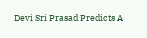Devi Sri Prasad Predicts A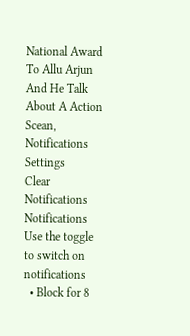National Award To Allu Arjun And He Talk About A Action Scean,
Notifications
Settings
Clear Notifications
Notifications
Use the toggle to switch on notifications
  • Block for 8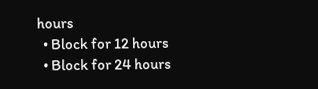hours
  • Block for 12 hours
  • Block for 24 hours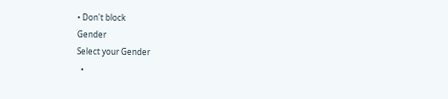• Don't block
Gender
Select your Gender
  •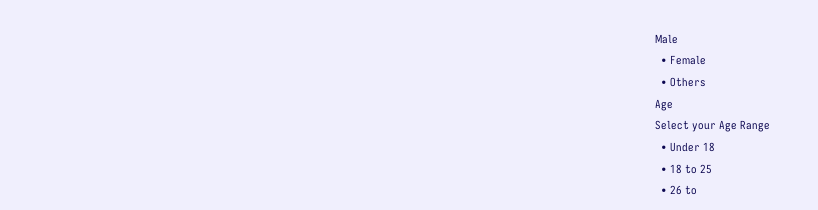Male
  • Female
  • Others
Age
Select your Age Range
  • Under 18
  • 18 to 25
  • 26 to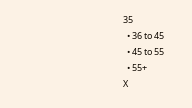35
  • 36 to 45
  • 45 to 55
  • 55+
X